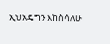ኢህአዴግን እከስሳለሁ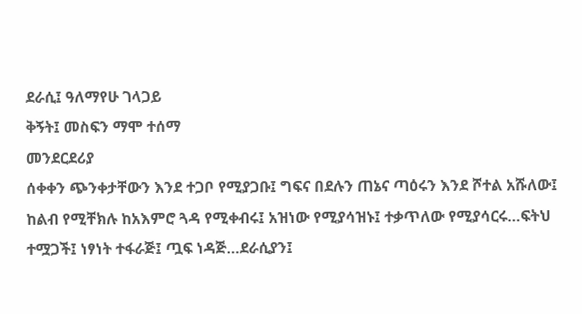ደራሲ፤ ዓለማየሁ ገላጋይ
ቅኝት፤ መስፍን ማሞ ተሰማ
መንደርደሪያ
ሰቀቀን ጭንቀታቸውን እንደ ተጋቦ የሚያጋቡ፤ ግፍና በደሉን ጠኔና ጣዕሩን እንደ ሾተል አሹለው፤ ከልብ የሚቸክሉ ከአእምሮ ጓዳ የሚቀብሩ፤ አዝነው የሚያሳዝኑ፤ ተቃጥለው የሚያሳርሩ…ፍትህ ተሟጋች፤ ነፃነት ተፋራጅ፤ ጧፍ ነዳጅ…ደራሲያን፤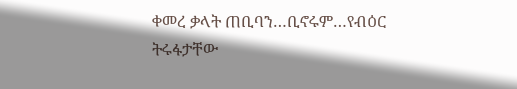ቀመረ ቃላት ጠቢባን…ቢኖሩም…የብዕር ትሩፋታቸው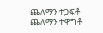ጨለማን ተጋፍቶ ጨለማን ተዋግቶ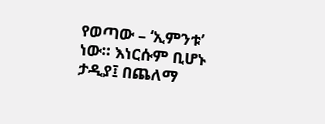የወጣው – ‘ኢምንቱ’ ነው። እነርሱም ቢሆኑ ታዲያ፤ በጨለማ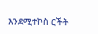እንደሚተኮስ ርችት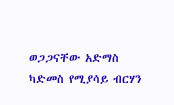ወጋጋናቸው አድማስ ካድመስ የሚያሳይ ብርሃን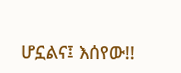ሆኗልና፤ እሰየው!!